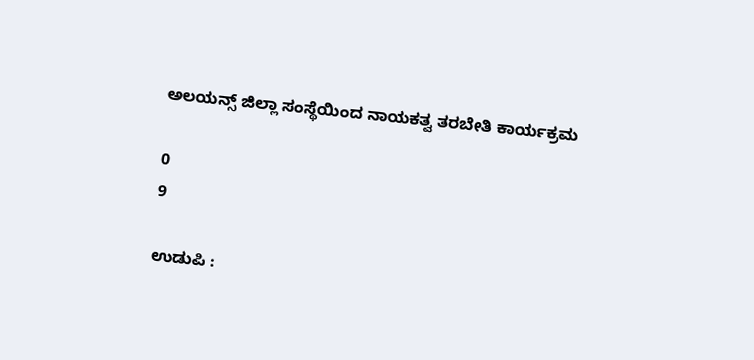ಅಲಯನ್ಸ್ ಜಿಲ್ಲಾ ಸಂಸ್ಥೆಯಿಂದ ನಾಯಕತ್ವ ತರಬೇತಿ ಕಾರ್ಯಕ್ರಮ

0
9

ಉಡುಪಿ :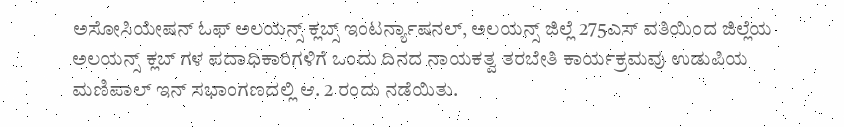ಅಸೋಸಿಯೇಷನ್‌ ಓಫ್ ಅಲಯನ್ಸ್ ಕ್ಲಬ್ಸ್ ಇಂಟರ್ನ್ಯಾಷನಲ್, ಅಲಯನ್ಸ್ ಜಿಲ್ಲೆ 275ಎಸ್ ವತಿಯಿಂದ ಜಿಲ್ಲೆಯ ಅಲಯನ್ಸ್ ಕ್ಲಬ್ ಗಳ ಪದಾಧಿಕಾರಿಗಳಿಗೆ ಒಂದು ದಿನದ ನಾಯಕತ್ವ ತರಬೇತಿ ಕಾರ್ಯಕ್ರಮವು ಉಡುಪಿಯ ಮಣಿಪಾಲ್ ಇನ್ ಸಭಾಂಗಣದಲ್ಲಿ ಆ. 2 ರಂದು ನಡೆಯಿತು.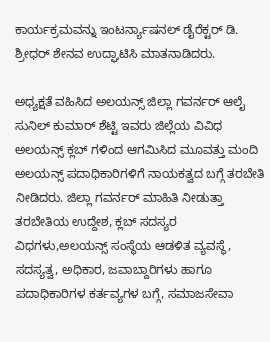ಕಾರ್ಯಕ್ರಮವನ್ನು ಇಂಟರ್ನ್ಯಾಷನಲ್ ಡೈರೆಕ್ಟರ್ ಡಿ. ಶ್ರೀಧರ್ ಶೇನವ ಉದ್ಘಾಟಿಸಿ ಮಾತನಾಡಿದರು.

ಅಧ್ಯಕ್ಷತೆ ವಹಿಸಿದ ಅಲಯನ್ಸ್ ಜಿಲ್ಲಾ ಗವರ್ನರ್ ಆಲೈ ಸುನಿಲ್ ಕುಮಾರ್ ಶೆಟ್ಟಿ ಇವರು ಜಿಲ್ಲೆಯ ವಿವಿಧ ಅಲಯನ್ಸ್ ಕ್ಲಬ್ ಗಳಿಂದ ಆಗಮಿಸಿದ ಮೂವತ್ತು ಮಂದಿ ಅಲಯನ್ಸ್ ಪದಾಧಿಕಾರಿಗಳಿಗೆ ನಾಯಕತ್ವದ ಬಗ್ಗೆ ತರಬೇತಿ ನೀಡಿದರು. ಜಿಲ್ಲಾ ಗವರ್ನರ್ ಮಾಹಿತಿ ನೀಡುತ್ತಾ ತರಬೇತಿಯ ಉದ್ದೇಶ, ಕ್ಲಬ್ ಸದಸ್ಯರ ವಿಧಗಳು,ಅಲಯನ್ಸ್ ಸಂಸ್ಥೆಯ ಆಡಳಿತ ವ್ಯವಸ್ಥೆ, ಸದಸ್ಯತ್ವ, ಅಧಿಕಾರ, ಜವಾಬ್ದಾರಿಗಳು ಹಾಗೂ ಪದಾಧಿಕಾರಿಗಳ ಕರ್ತವ್ಯಗಳ ಬಗ್ಗೆ, ಸಮಾಜಸೇವಾ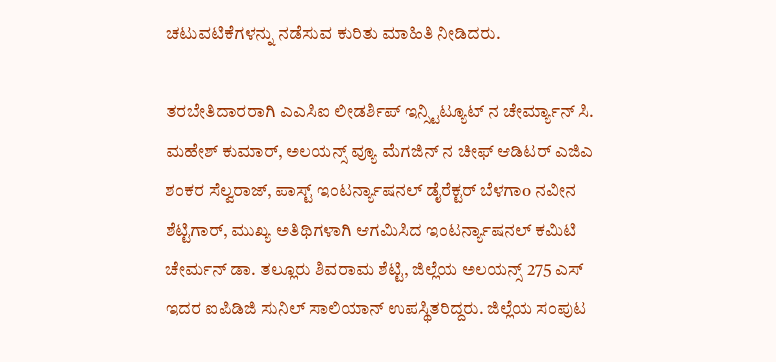ಚಟುವಟಿಕೆಗಳನ್ನು ನಡೆಸುವ ಕುರಿತು ಮಾಹಿತಿ ನೀಡಿದರು.

ತರಬೇತಿದಾರರಾಗಿ ಎಎಸಿಐ ಲೀಡರ್ಶಿಪ್ ಇನ್ಸ್ಟಿಟ್ಯೂಟ್ ನ ಚೇರ್ಮ್ಯಾನ್ ಸಿ. ಮಹೇಶ್ ಕುಮಾರ್, ಅಲಯನ್ಸ್ ವ್ಯೂ ಮೆಗಜಿನ್ ನ ಚೀಫ್ ಆಡಿಟರ್ ಎಜಿಎ ಶಂಕರ ಸೆಲ್ವರಾಜ್, ಪಾಸ್ಟ್ ಇಂಟರ್ನ್ಯಾಷನಲ್ ಡೈರೆಕ್ಟರ್ ಬೆಳಗಾo ನವೀನ ಶೆಟ್ಟಿಗಾರ್, ಮುಖ್ಯ ಅತಿಥಿಗಳಾಗಿ ಆಗಮಿಸಿದ ಇಂಟರ್ನ್ಯಾಷನಲ್ ಕಮಿಟಿ ಚೇರ್ಮನ್ ಡಾ. ತಲ್ಲೂರು ಶಿವರಾಮ ಶೆಟ್ಟಿ, ಜಿಲ್ಲೆಯ ಅಲಯನ್ಸ್ 275 ಎಸ್ ಇದರ ಐಪಿಡಿಜಿ ಸುನಿಲ್ ಸಾಲಿಯಾನ್ ಉಪಸ್ಥಿತರಿದ್ದರು. ಜಿಲ್ಲೆಯ ಸಂಪುಟ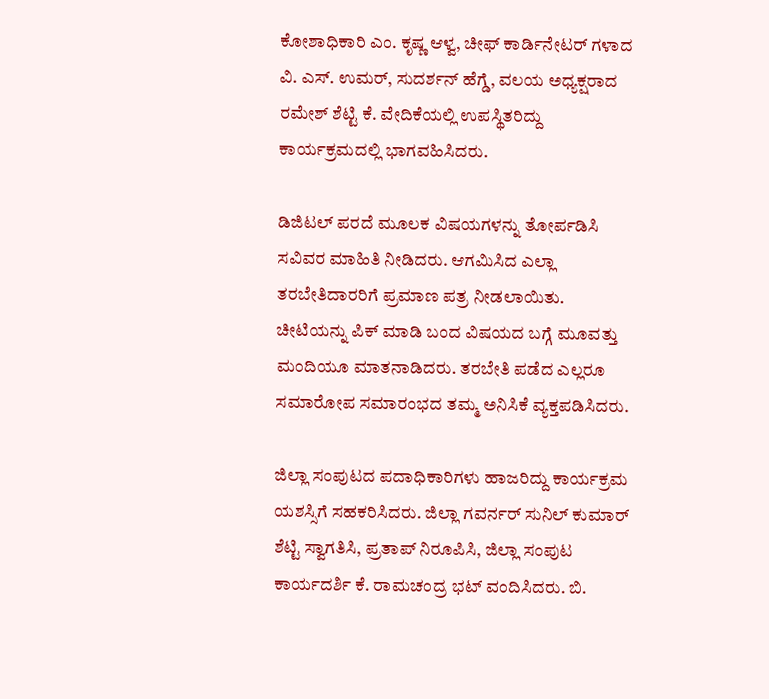ಕೋಶಾಧಿಕಾರಿ ಎಂ. ಕೃಷ್ಣ ಆಳ್ವ, ಚೀಫ್ ಕಾರ್ಡಿನೇಟರ್ ಗಳಾದ ವಿ. ಎಸ್. ಉಮರ್, ಸುದರ್ಶನ್ ಹೆಗ್ಡೆ, ವಲಯ ಅಧ್ಯಕ್ಷರಾದ ರಮೇಶ್ ಶೆಟ್ಟಿ ಕೆ. ವೇದಿಕೆಯಲ್ಲಿ ಉಪಸ್ಥಿತರಿದ್ದು ಕಾರ್ಯಕ್ರಮದಲ್ಲಿ ಭಾಗವಹಿಸಿದರು.

ಡಿಜಿಟಲ್ ಪರದೆ ಮೂಲಕ ವಿಷಯಗಳನ್ನು ತೋರ್ಪಡಿಸಿ ಸವಿವರ ಮಾಹಿತಿ ನೀಡಿದರು. ಆಗಮಿಸಿದ ಎಲ್ಲಾ ತರಬೇತಿದಾರರಿಗೆ ಪ್ರಮಾಣ ಪತ್ರ ನೀಡಲಾಯಿತು.
ಚೀಟಿಯನ್ನು ಪಿಕ್ ಮಾಡಿ ಬಂದ ವಿಷಯದ ಬಗ್ಗೆ ಮೂವತ್ತು ಮಂದಿಯೂ ಮಾತನಾಡಿದರು. ತರಬೇತಿ ಪಡೆದ ಎಲ್ಲರೂ ಸಮಾರೋಪ ಸಮಾರಂಭದ ತಮ್ಮ ಅನಿಸಿಕೆ ವ್ಯಕ್ತಪಡಿಸಿದರು.

ಜಿಲ್ಲಾ ಸಂಪುಟದ ಪದಾಧಿಕಾರಿಗಳು ಹಾಜರಿದ್ದು ಕಾರ್ಯಕ್ರಮ ಯಶಸ್ಸಿಗೆ ಸಹಕರಿಸಿದರು. ಜಿಲ್ಲಾ ಗವರ್ನರ್ ಸುನಿಲ್ ಕುಮಾರ್ ಶೆಟ್ಟಿ ಸ್ವಾಗತಿಸಿ, ಪ್ರತಾಪ್ ನಿರೂಪಿಸಿ, ಜಿಲ್ಲಾ ಸಂಪುಟ ಕಾರ್ಯದರ್ಶಿ ಕೆ. ರಾಮಚಂದ್ರ ಭಟ್ ವಂದಿಸಿದರು. ಬಿ.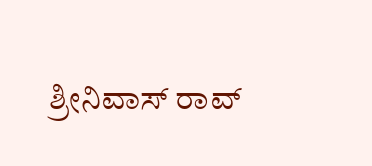ಶ್ರೀನಿವಾಸ್ ರಾವ್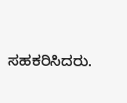ಸಹಕರಿಸಿದರು.